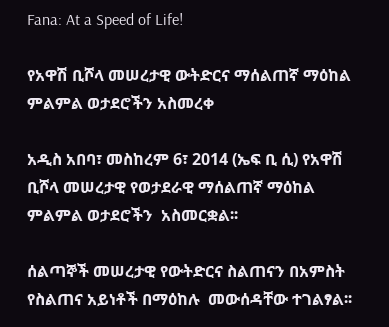Fana: At a Speed of Life!

የአዋሽ ቢሾላ መሠረታዊ ውትድርና ማሰልጠኛ ማዕከል ምልምል ወታደሮችን አስመረቀ

አዲስ አበባ፣ መስከረም 6፣ 2014 (ኤፍ ቢ ሲ) የአዋሽ ቢሾላ መሠረታዊ የወታደራዊ ማሰልጠኛ ማዕከል ምልምል ወታደሮችን  አስመርቋል፡፡

ሰልጣኞች መሠረታዊ የውትድርና ስልጠናን በአምስት የስልጠና አይነቶች በማዕከሉ  መውሰዳቸው ተገልፃል፡፡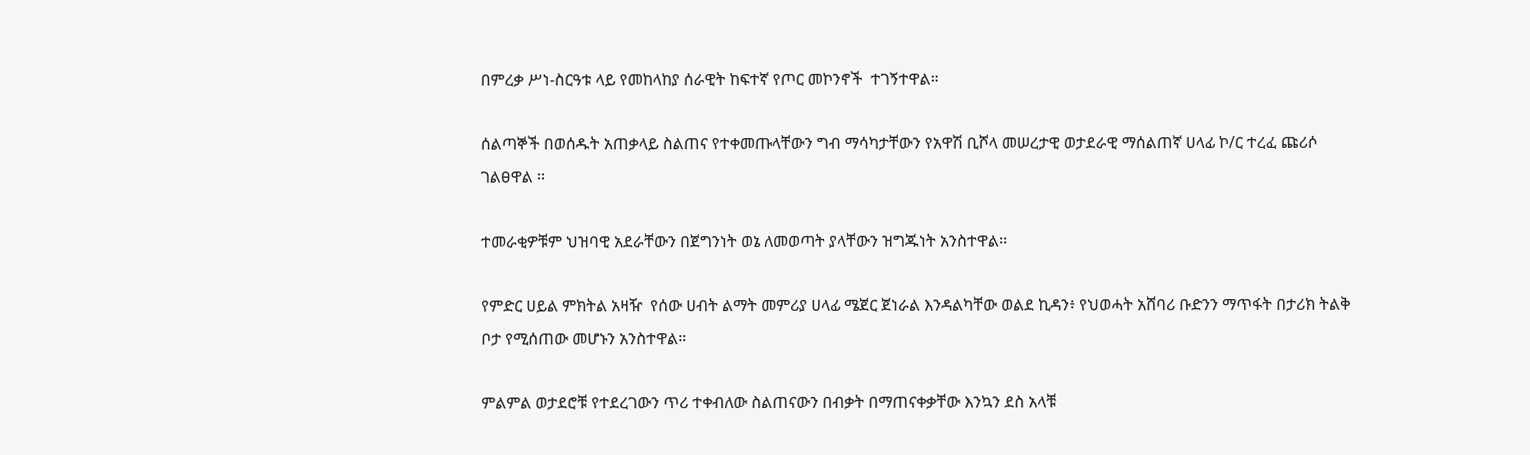በምረቃ ሥነ-ስርዓቱ ላይ የመከላከያ ሰራዊት ከፍተኛ የጦር መኮንኖች  ተገኝተዋል።

ሰልጣኞች በወሰዱት አጠቃላይ ስልጠና የተቀመጡላቸውን ግብ ማሳካታቸውን የአዋሽ ቢሾላ መሠረታዊ ወታደራዊ ማሰልጠኛ ሀላፊ ኮ/ር ተረፈ ጩሪሶ ገልፀዋል ፡፡

ተመራቂዎቹም ህዝባዊ አደራቸውን በጀግንነት ወኔ ለመወጣት ያላቸውን ዝግጁነት አንስተዋል፡፡

የምድር ሀይል ምክትል አዛዥ  የሰው ሀብት ልማት መምሪያ ሀላፊ ሜጀር ጀነራል እንዳልካቸው ወልደ ኪዳን፥ የህወሓት አሸባሪ ቡድንን ማጥፋት በታሪክ ትልቅ ቦታ የሚሰጠው መሆኑን አንስተዋል።

ምልምል ወታደሮቹ የተደረገውን ጥሪ ተቀብለው ስልጠናውን በብቃት በማጠናቀቃቸው እንኳን ደስ አላቹ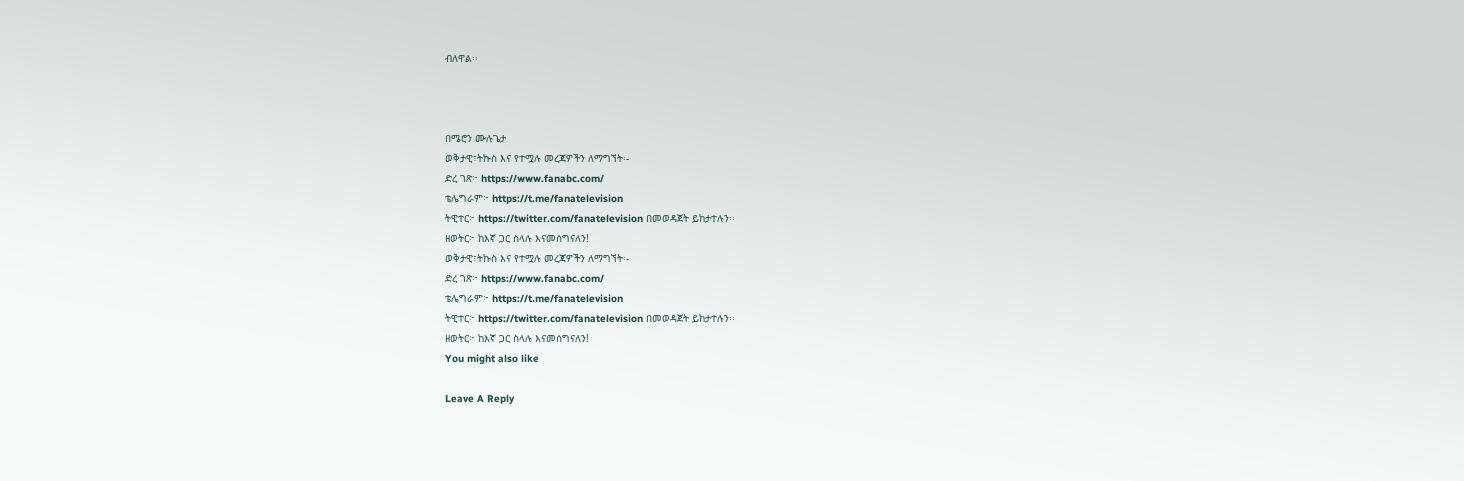ብለዋል፡፡



በሜሮን ሙሉጌታ
ወቅታዊ፣ትኩስ እና የተሟሉ መረጃዎችን ለማግኘት፡-
ድረ ገጽ፦ https://www.fanabc.com/
ቴሌግራም፦ https://t.me/fanatelevision
ትዊተር፦ https://twitter.com/fanatelevision በመወዳጀት ይከታተሉን፡፡
ዘወትር፦ ከእኛ ጋር ስላሉ እናመሰግናለን!
ወቅታዊ፣ትኩስ እና የተሟሉ መረጃዎችን ለማግኘት፡-
ድረ ገጽ፦ https://www.fanabc.com/
ቴሌግራም፦ https://t.me/fanatelevision
ትዊተር፦ https://twitter.com/fanatelevision በመወዳጀት ይከታተሉን፡፡
ዘወትር፦ ከእኛ ጋር ስላሉ እናመሰግናለን!
You might also like

Leave A Reply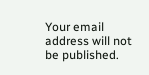Your email address will not be published.